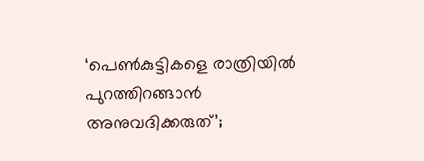‘പെണ്‍കുട്ടികളെ രാത്രിയില്‍ പുറത്തിറങ്ങാന്‍ അനുവദിക്കരുത്’;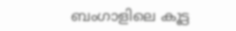ബംഗാളിലെ കൂട്ട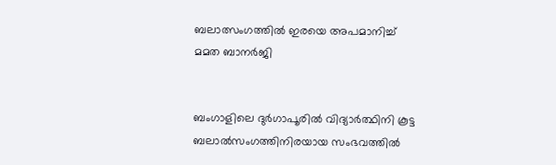ബലാത്സംഗത്തില്‍ ഇരയെ അപമാനിച്ച് മമത ബാനര്‍ജി


ബംഗാളിലെ ദുര്‍ഗാപൂരില്‍ വിദ്യാര്‍ത്ഥിനി കൂട്ട ബലാല്‍സംഗത്തിനിരയായ സംഭവത്തില്‍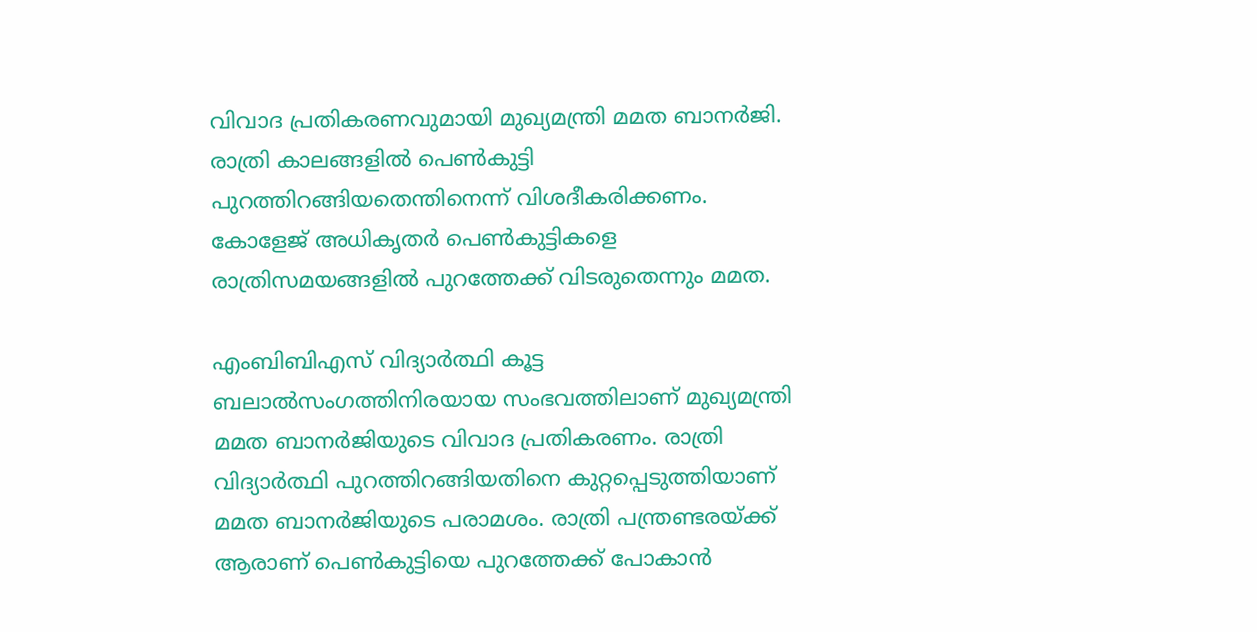വിവാദ പ്രതികരണവുമായി മുഖ്യമന്ത്രി മമത ബാനര്‍ജി. രാത്രി കാലങ്ങളില്‍ പെണ്‍കുട്ടി പുറത്തിറങ്ങിയതെന്തിനെന്ന് വിശദീകരിക്കണം. കോളേജ് അധികൃതര്‍ പെണ്‍കുട്ടികളെ രാത്രിസമയങ്ങളില്‍ പുറത്തേക്ക് വിടരുതെന്നും മമത.

എംബിബിഎസ് വിദ്യാര്‍ത്ഥി കൂട്ട ബലാല്‍സംഗത്തിനിരയായ സംഭവത്തിലാണ് മുഖ്യമന്ത്രി മമത ബാനര്‍ജിയുടെ വിവാദ പ്രതികരണം. രാത്രി വിദ്യാര്‍ത്ഥി പുറത്തിറങ്ങിയതിനെ കുറ്റപ്പെടുത്തിയാണ് മമത ബാനര്‍ജിയുടെ പരാമശം. രാത്രി പന്ത്രണ്ടരയ്ക്ക് ആരാണ് പെണ്‍കുട്ടിയെ പുറത്തേക്ക് പോകാന്‍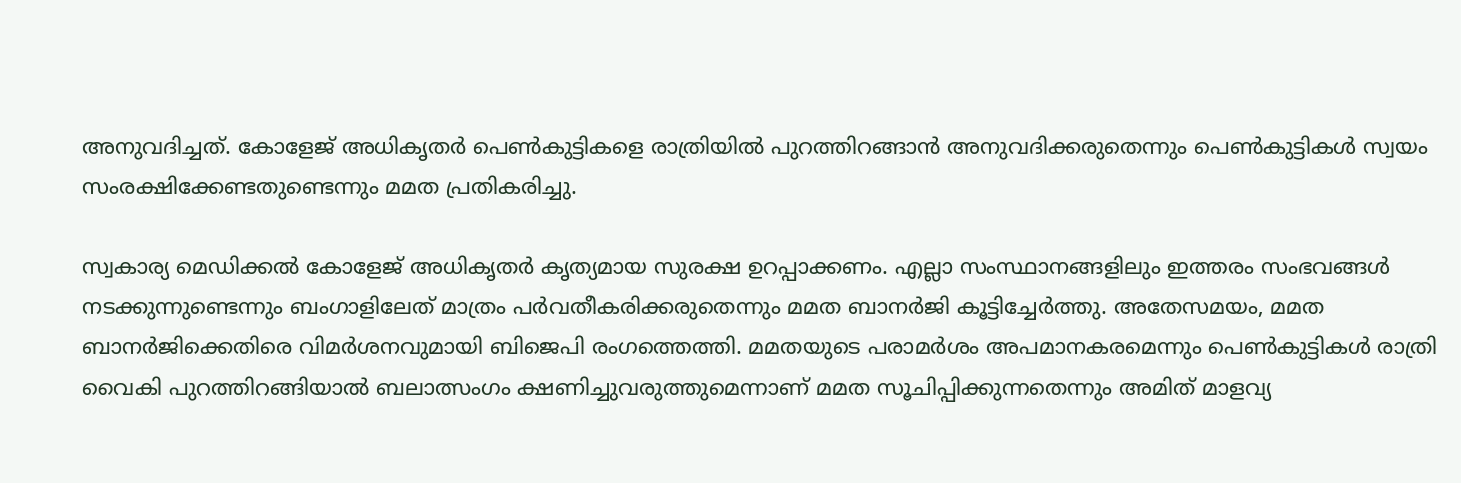അനുവദിച്ചത്. കോളേജ് അധികൃതര്‍ പെണ്‍കുട്ടികളെ രാത്രിയില്‍ പുറത്തിറങ്ങാന്‍ അനുവദിക്കരുതെന്നും പെണ്‍കുട്ടികള്‍ സ്വയം സംരക്ഷിക്കേണ്ടതുണ്ടെന്നും മമത പ്രതികരിച്ചു.

സ്വകാര്യ മെഡിക്കല്‍ കോളേജ് അധികൃതര്‍ കൃത്യമായ സുരക്ഷ ഉറപ്പാക്കണം. എല്ലാ സംസ്ഥാനങ്ങളിലും ഇത്തരം സംഭവങ്ങള്‍ നടക്കുന്നുണ്ടെന്നും ബംഗാളിലേത് മാത്രം പര്‍വതീകരിക്കരുതെന്നും മമത ബാനര്‍ജി കൂട്ടിച്ചേര്‍ത്തു. അതേസമയം, മമത ബാനര്‍ജിക്കെതിരെ വിമര്‍ശനവുമായി ബിജെപി രംഗത്തെത്തി. മമതയുടെ പരാമര്‍ശം അപമാനകരമെന്നും പെണ്‍കുട്ടികള്‍ രാത്രി വൈകി പുറത്തിറങ്ങിയാല്‍ ബലാത്സംഗം ക്ഷണിച്ചുവരുത്തുമെന്നാണ് മമത സൂചിപ്പിക്കുന്നതെന്നും അമിത് മാളവ്യ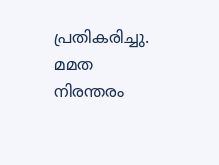പ്രതികരിച്ചു. മമത നിരന്തരം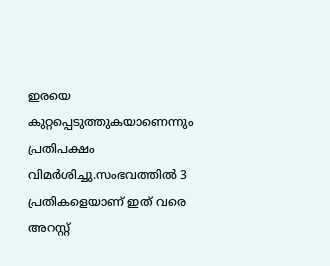ഇരയെ കുറ്റപ്പെടുത്തുകയാണെന്നും പ്രതിപക്ഷം വിമര്‍ശിച്ചു.സംഭവത്തില്‍ 3 പ്രതികളെയാണ് ഇത് വരെ അറസ്റ്റ്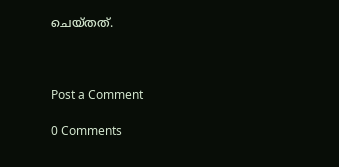ചെയ്തത്.



Post a Comment

0 Comments